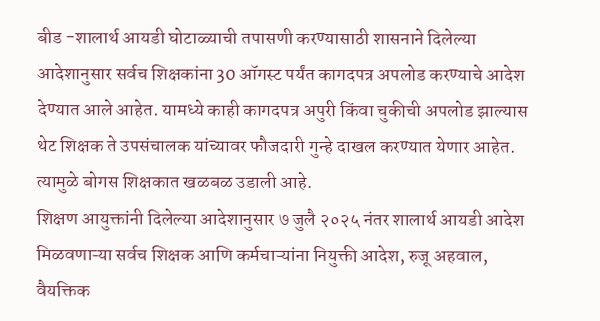बीड -शालार्थ आयडी घोटाळ्याची तपासणी करण्यासाठी शासनाने दिलेल्या आदेशानुसार सर्वच शिक्षकांना 30 ऑगस्ट पर्यंत कागदपत्र अपलोड करण्याचे आदेश देण्यात आले आहेत. यामध्ये काही कागदपत्र अपुरी किंवा चुकीची अपलोड झाल्यास थेट शिक्षक ते उपसंचालक यांच्यावर फौजदारी गुन्हे दाखल करण्यात येणार आहेत. त्यामुळे बोगस शिक्षकात खळबळ उडाली आहे.
शिक्षण आयुक्तांनी दिलेल्या आदेशानुसार ७ जुलै २०२५ नंतर शालार्थ आयडी आदेश मिळवणाऱ्या सर्वच शिक्षक आणि कर्मचाऱ्यांना नियुक्ती आदेश, रुजू अहवाल, वैयक्तिक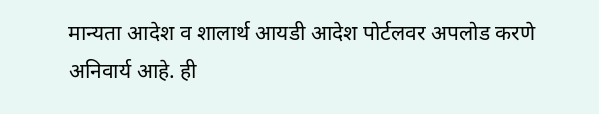मान्यता आदेश व शालार्थ आयडी आदेश पोर्टलवर अपलोड करणे अनिवार्य आहे. ही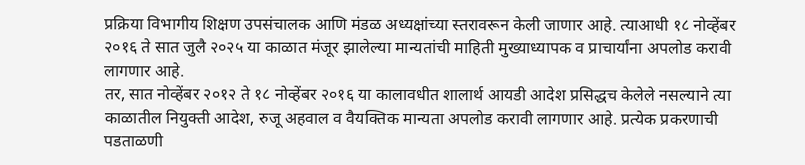प्रक्रिया विभागीय शिक्षण उपसंचालक आणि मंडळ अध्यक्षांच्या स्तरावरून केली जाणार आहे. त्याआधी १८ नोव्हेंबर २०१६ ते सात जुलै २०२५ या काळात मंजूर झालेल्या मान्यतांची माहिती मुख्याध्यापक व प्राचार्यांना अपलोड करावी लागणार आहे.
तर, सात नोव्हेंबर २०१२ ते १८ नोव्हेंबर २०१६ या कालावधीत शालार्थ आयडी आदेश प्रसिद्धच केलेले नसल्याने त्या काळातील नियुक्ती आदेश, रुजू अहवाल व वैयक्तिक मान्यता अपलोड करावी लागणार आहे. प्रत्येक प्रकरणाची पडताळणी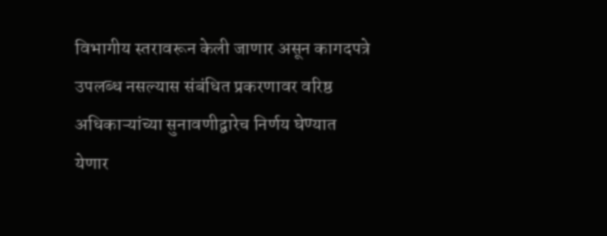विभागीय स्तरावरून केली जाणार असून कागदपत्रे उपलब्ध नसल्यास संबंधित प्रकरणावर वरिष्ठ अधिकाऱ्यांच्या सुनावणीद्वारेच निर्णय घेण्यात येणार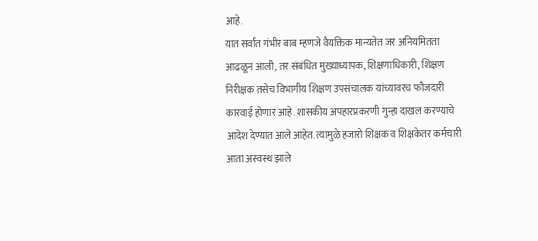आहे.
यात सर्वांत गंभीर बाब म्हणजे वैयक्तिक मान्यतेत जर अनियमितता आढळून आली, तर संबंधित मुख्याध्यापक, शिक्षणाधिकारी, शिक्षण निरीक्षक तसेच विभागीय शिक्षण उपसंचालक यांच्यावरच फौजदारी कारवाई होणार आहे. शासकीय अपहारप्रकरणी गुन्हा दाखल करण्याचे आदेश देण्यात आले आहेत. त्यामुळे हजारो शिक्षक व शिक्षकेतर कर्मचारी आता अस्वस्थ झाले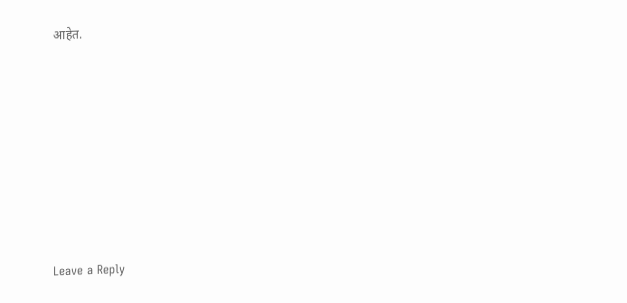आहेत.












Leave a Reply